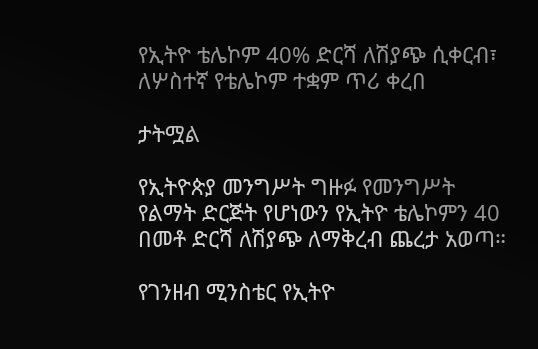የኢትዮ ቴሌኮም 40% ድርሻ ለሽያጭ ሲቀርብ፣ ለሦስተኛ የቴሌኮም ተቋም ጥሪ ቀረበ

ታትሟል

የኢትዮጵያ መንግሥት ግዙፉ የመንግሥት የልማት ድርጅት የሆነውን የኢትዮ ቴሌኮምን 40 በመቶ ድርሻ ለሽያጭ ለማቅረብ ጨረታ አወጣ።

የገንዘብ ሚንስቴር የኢትዮ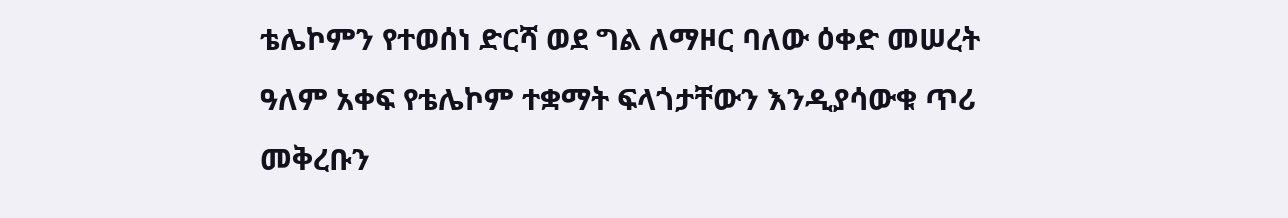ቴሌኮምን የተወሰነ ድርሻ ወደ ግል ለማዞር ባለው ዕቀድ መሠረት ዓለም አቀፍ የቴሌኮም ተቋማት ፍላጎታቸውን እንዲያሳውቁ ጥሪ መቅረቡን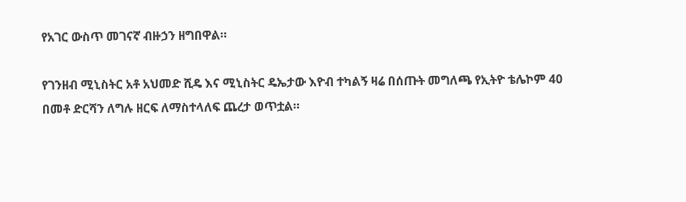የአገር ውስጥ መገናኛ ብዙኃን ዘግበዋል።

የገንዘብ ሚኒስትር አቶ አህመድ ሺዴ እና ሚኒስትር ዴኤታው እዮብ ተካልኝ ዛሬ በሰጡት መግለጫ የኢትዮ ቴሌኮም 40 በመቶ ድርሻን ለግሉ ዘርፍ ለማስተላለፍ ጨረታ ወጥቷል።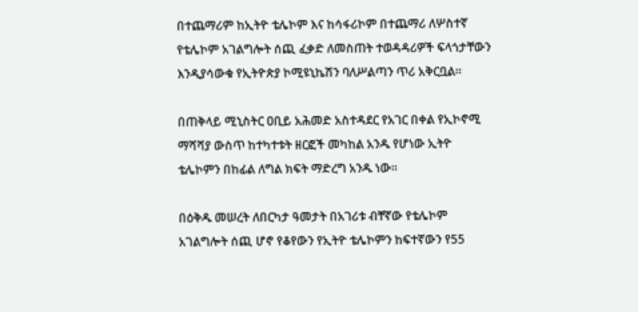በተጨማሪም ከኢትዮ ቴሌኮም እና ከሳፋሪኮም በተጨማሪ ለሦስተኛ የቴሌኮም አገልግሎት ሰጪ ፈቃድ ለመስጠት ተወዳዳሪዎች ፍላጎታቸውን እንዲያሳውቁ የኢትዮጵያ ኮሚዩኒኬሽን ባለሥልጣን ጥሪ አቅርቧል።

በጠቅላይ ሚኒስትር ዐቢይ አሕመድ አስተዳደር የአገር በቀል የኢኮኖሚ ማሻሻያ ውስጥ ከተካተቱት ዘርፎች መካከል አንዱ የሆነው ኢትዮ ቴሌኮምን በከፊል ለግል ክፍት ማድረግ አንዱ ነው።

በዕቅዱ መሠረት ለበርካታ ዓመታት በአገሪቱ ብቸኛው የቴሌኮም አገልግሎት ሰጪ ሆኖ የቆየውን የኢትዮ ቴሌኮምን ከፍተኛውን የ55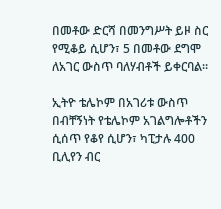በመቶው ድርሻ በመንግሥት ይዞ ስር የሚቆይ ሲሆን፣ 5 በመቶው ደግሞ ለአገር ውስጥ ባለሃብቶች ይቀርባል።

ኢትዮ ቴሌኮም በአገሪቱ ውስጥ በብቸኝነት የቴሌኮም አገልግሎቶችን ሲሰጥ የቆየ ሲሆን፣ ካፒታሉ 400 ቢሊየን ብር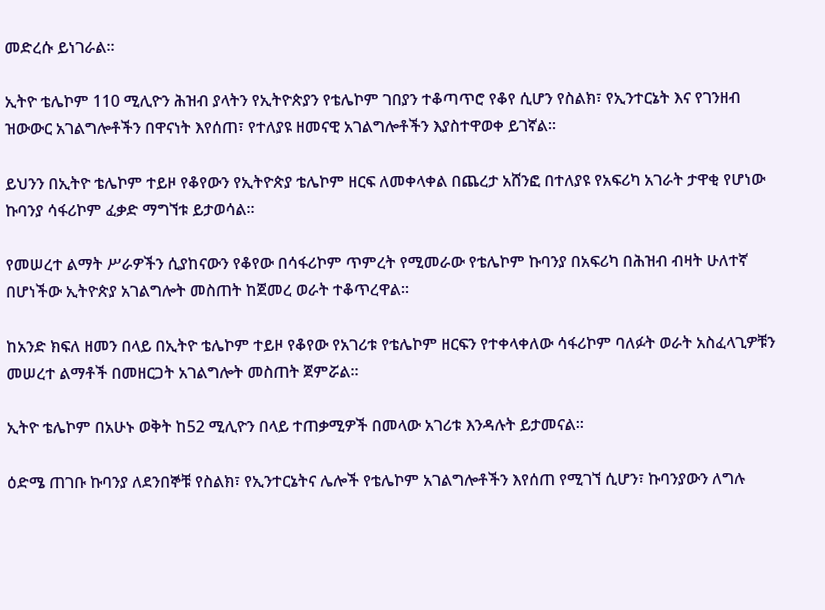መድረሱ ይነገራል።

ኢትዮ ቴሌኮም 110 ሚሊዮን ሕዝብ ያላትን የኢትዮጵያን የቴሌኮም ገበያን ተቆጣጥሮ የቆየ ሲሆን የስልክ፣ የኢንተርኔት እና የገንዘብ ዝውውር አገልግሎቶችን በዋናነት እየሰጠ፣ የተለያዩ ዘመናዊ አገልግሎቶችን እያስተዋወቀ ይገኛል።

ይህንን በኢትዮ ቴሌኮም ተይዞ የቆየውን የኢትዮጵያ ቴሌኮም ዘርፍ ለመቀላቀል በጨረታ አሸንፎ በተለያዩ የአፍሪካ አገራት ታዋቂ የሆነው ኩባንያ ሳፋሪኮም ፈቃድ ማግኘቱ ይታወሳል።

የመሠረተ ልማት ሥራዎችን ሲያከናውን የቆየው በሳፋሪኮም ጥምረት የሚመራው የቴሌኮም ኩባንያ በአፍሪካ በሕዝብ ብዛት ሁለተኛ በሆነችው ኢትዮጵያ አገልግሎት መስጠት ከጀመረ ወራት ተቆጥረዋል።

ከአንድ ክፍለ ዘመን በላይ በኢትዮ ቴሌኮም ተይዞ የቆየው የአገሪቱ የቴሌኮም ዘርፍን የተቀላቀለው ሳፋሪኮም ባለፉት ወራት አስፈላጊዎቹን መሠረተ ልማቶች በመዘርጋት አገልግሎት መስጠት ጀምሯል።

ኢትዮ ቴሌኮም በአሁኑ ወቅት ከ52 ሚሊዮን በላይ ተጠቃሚዎች በመላው አገሪቱ እንዳሉት ይታመናል።

ዕድሜ ጠገቡ ኩባንያ ለደንበኞቹ የስልክ፣ የኢንተርኔትና ሌሎች የቴሌኮም አገልግሎቶችን እየሰጠ የሚገኘ ሲሆን፣ ኩባንያውን ለግሉ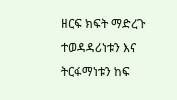ዘርፍ ክፍት ማድረጉ ተወዳዳሪነቱን እና ትርፋማነቱን ከፍ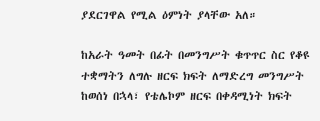ያደርገዋል የሚል ዕምነት ያላቸው አለ።

ከአራት ዓመት በፊት በመንግሥት ቁጥጥር ስር የቆዩ ተቋማትን ለግሉ ዘርፍ ክፍት ለማድረግ መንግሥት ከወሰነ በኋላ፣ የቴሌኮም ዘርፍ በቀዳሚነት ክፍት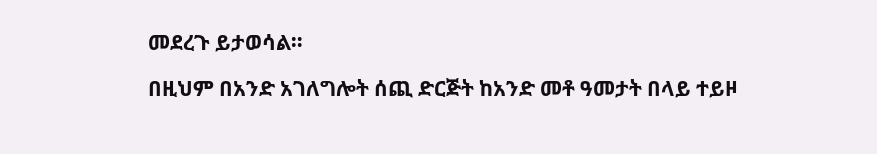መደረጉ ይታወሳል።

በዚህም በአንድ አገለግሎት ሰጪ ድርጅት ከአንድ መቶ ዓመታት በላይ ተይዞ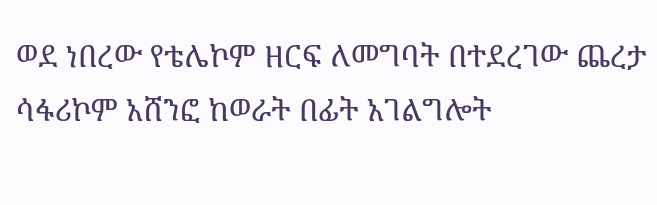ወደ ነበረው የቴሌኮም ዘርፍ ለመግባት በተደረገው ጨረታ ሳፋሪኮም አሸንፎ ከወራት በፊት አገልግሎት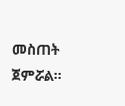መስጠት ጀምሯል።